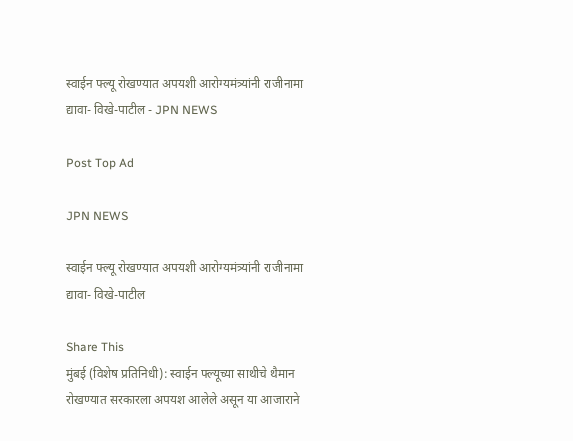स्वाईन फ्ल्यू रोखण्यात अपयशी आरोग्यमंत्र्यांनी राजीनामा द्यावा- विखे-पाटील - JPN NEWS

Post Top Ad

JPN NEWS

स्वाईन फ्ल्यू रोखण्यात अपयशी आरोग्यमंत्र्यांनी राजीनामा द्यावा- विखे-पाटील

Share This
मुंबई (विशेष प्रतिनिधी): स्वाईन फ्ल्यूच्या साथीचे थैमान रोखण्यात सरकारला अपयश आलेले असून या आजाराने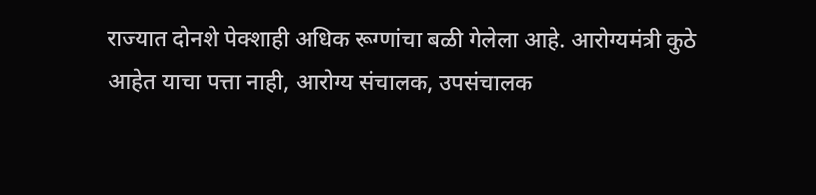राज्यात दोनशे पेक्शाही अधिक रूग्णांचा बळी गेलेला आहे. आरोग्यमंत्री कुठे आहेत याचा पत्ता नाही, आरोग्य संचालक, उपसंचालक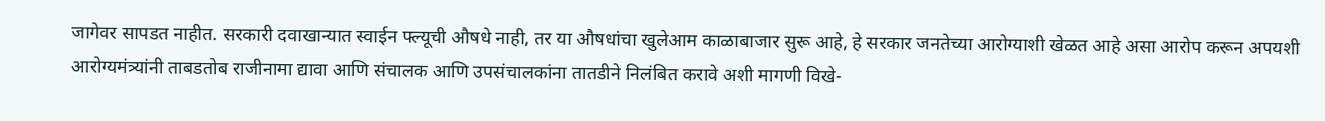जागेवर सापडत नाहीत. सरकारी दवाखान्यात स्वाईन फ्ल्यूची औषधे नाही, तर या औषधांचा खुलेआम काळाबाजार सुरू आहे, हे सरकार जनतेच्या आरोग्याशी खेळत आहे असा आरोप करून अपयशी आरोग्यमंत्र्यांनी ताबडतोब राजीनामा द्यावा आणि संचालक आणि उपसंचालकांना तातडीने निलंबित करावे अशी मागणी विखे-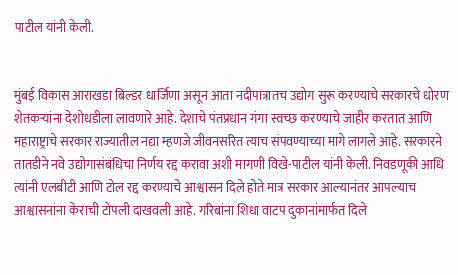पाटील यांनी केली.


मुंबई विकास आराखडा बिल्डर धार्जिणा असून आता नदीपात्रातच उद्योग सुरू करण्याचे सरकारचे धोरण शेतकऱ्यांना देशोधडीला लावणारे आहे. देशाचे पंतप्रधान गंगा स्वच्छ करण्याचे जाहीर करतात आणि महाराष्ट्राचे सरकार राज्यातील नद्या म्हणजे जीवनसरित त्याच संपवण्याच्या मागे लागले आहे. सरकारने तातडीने नवे उद्योगासंबंधिचा निर्णय रद्द करावा अशी मागणी विखे-पाटील यांनी केली. निवडणूकी आधि त्यांनी एलबीटी आणि टोल रद्द करण्याचे आश्वासन दिले होते मात्र सरकार आल्यानंतर आपल्याच आश्वासनांना केराची टोपली दाखवली आहे. गरिबांना शिधा वाटप दुकानांमार्फत दिले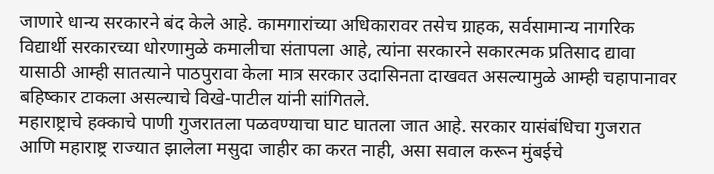जाणारे धान्य सरकारने बंद केले आहे. कामगारांच्या अधिकारावर तसेच ग्राहक, सर्वसामान्य नागरिक विद्यार्थी सरकारच्या धोरणामुळे कमालीचा संतापला आहे, त्यांना सरकारने सकारत्मक प्रतिसाद द्यावा यासाठी आम्ही सातत्याने पाठपुरावा केला मात्र सरकार उदासिनता दाखवत असल्यामुळे आम्ही चहापानावर बहिष्कार टाकला असल्याचे विखे-पाटील यांनी सांगितले.
महाराष्ट्राचे हक्काचे पाणी गुजरातला पळवण्याचा घाट घातला जात आहे. सरकार यासंबंधिचा गुजरात आणि महाराष्ट्र राज्यात झालेला मसुदा जाहीर का करत नाही, असा सवाल करून मुंबईचे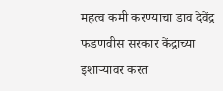महत्व कमी करण्याचा डाव देवेंद्र फडणवीस सरकार केंद्राच्या इशाऱ्यावर करत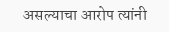असल्याचा आरोप त्यांनी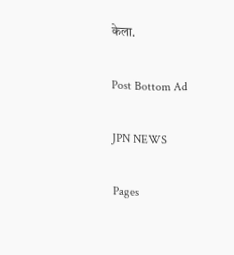केला.

Post Bottom Ad

JPN NEWS

Pages